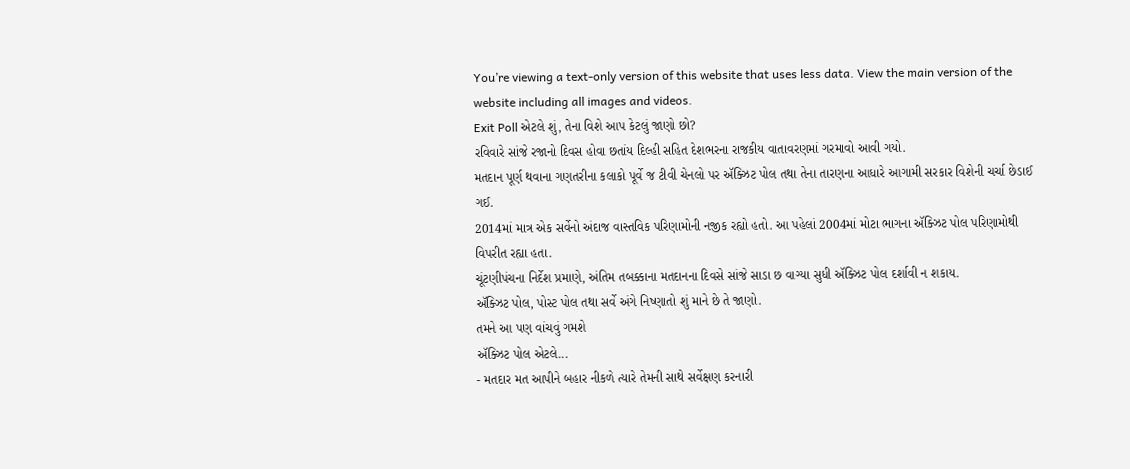You’re viewing a text-only version of this website that uses less data. View the main version of the website including all images and videos.
Exit Poll એટલે શું, તેના વિશે આપ કેટલું જાણો છો?
રવિવારે સાંજે રજાનો દિવસ હોવા છતાંય દિલ્હી સહિત દેશભરના રાજકીય વાતાવરણમાં ગરમાવો આવી ગયો.
મતદાન પૂર્ણ થવાના ગણતરીના કલાકો પૂર્વે જ ટીવી ચેનલો પર ઍક્ઝિટ પોલ તથા તેના તારણના આધારે આગામી સરકાર વિશેની ચર્ચા છેડાઈ ગઈ.
2014માં માત્ર એક સર્વેનો અંદાજ વાસ્તવિક પરિણામોની નજીક રહ્યો હતો. આ પહેલાં 2004માં મોટા ભાગના ઍક્ઝિટ પોલ પરિણામોથી વિપરીત રહ્યા હતા.
ચૂંટણીપંચના નિર્દેશ પ્રમાણે, અંતિમ તબક્કાના મતદાનના દિવસે સાંજે સાડા છ વાગ્યા સુધી ઍક્ઝિટ પોલ દર્શાવી ન શકાય.
ઍક્ઝિટ પોલ, પોસ્ટ પોલ તથા સર્વે અંગે નિષ્ણાતો શું માને છે તે જાણો.
તમને આ પણ વાંચવું ગમશે
ઍક્ઝિટ પોલ એટલે...
- મતદાર મત આપીને બહાર નીકળે ત્યારે તેમની સાથે સર્વેક્ષણ કરનારી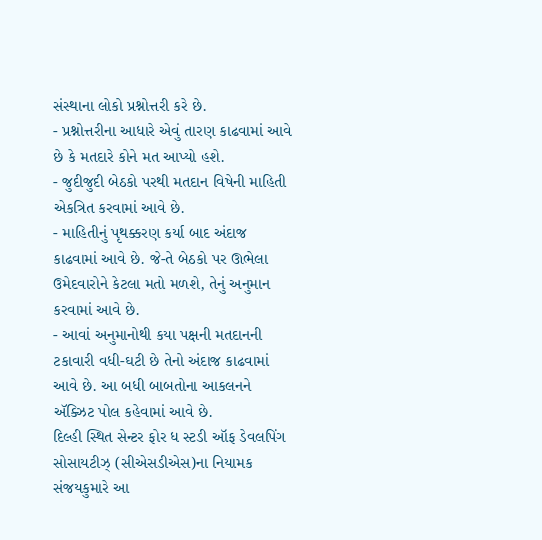સંસ્થાના લોકો પ્રશ્નોત્તરી કરે છે.
- પ્રશ્નોત્તરીના આધારે એવું તારણ કાઢવામાં આવે છે કે મતદારે કોને મત આપ્યો હશે.
- જુદીજુદી બેઠકો પરથી મતદાન વિષેની માહિતી એકત્રિત કરવામાં આવે છે.
- માહિતીનું પૃથક્કરણ કર્યા બાદ અંદાજ કાઢવામાં આવે છે. જે-તે બેઠકો પર ઊભેલા ઉમેદવારોને કેટલા મતો મળશે, તેનું અનુમાન કરવામાં આવે છે.
- આવાં અનુમાનોથી કયા પક્ષની મતદાનની ટકાવારી વધી-ઘટી છે તેનો અંદાજ કાઢવામાં આવે છે. આ બધી બાબતોના આકલનને ઍક્ઝિટ પોલ કહેવામાં આવે છે.
દિલ્હી સ્થિત સેન્ટર ફોર ધ સ્ટડી ઑફ ડેવલપિંગ સોસાયટીઝ્ (સીએસડીએસ)ના નિયામક સંજયકુમારે આ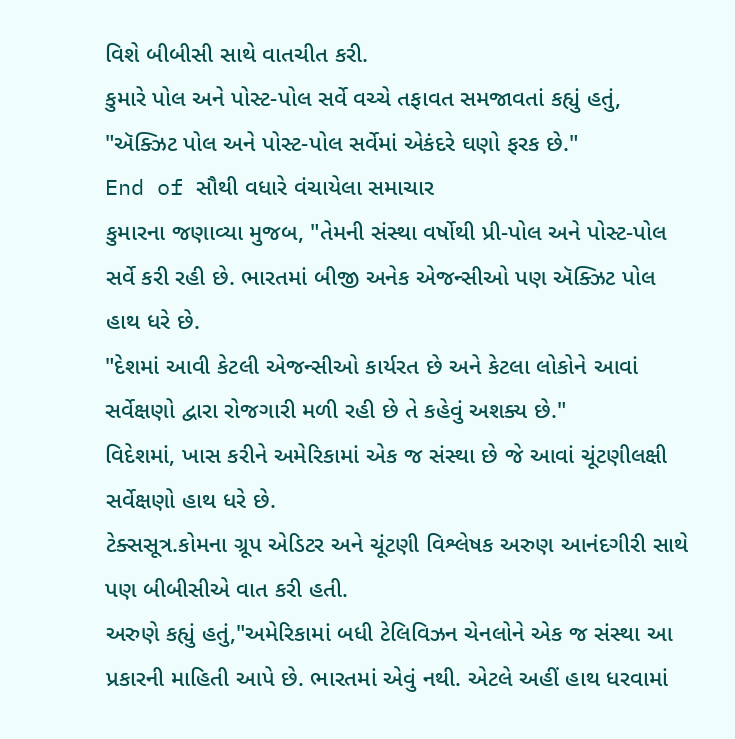વિશે બીબીસી સાથે વાતચીત કરી.
કુમારે પોલ અને પોસ્ટ-પોલ સર્વે વચ્ચે તફાવત સમજાવતાં કહ્યું હતું, "ઍક્ઝિટ પોલ અને પોસ્ટ-પોલ સર્વેમાં એકંદરે ઘણો ફરક છે."
End of સૌથી વધારે વંચાયેલા સમાચાર
કુમારના જણાવ્યા મુજબ, "તેમની સંસ્થા વર્ષોથી પ્રી-પોલ અને પોસ્ટ-પોલ સર્વે કરી રહી છે. ભારતમાં બીજી અનેક એજન્સીઓ પણ ઍક્ઝિટ પોલ હાથ ધરે છે.
"દેશમાં આવી કેટલી એજન્સીઓ કાર્યરત છે અને કેટલા લોકોને આવાં સર્વેક્ષણો દ્વારા રોજગારી મળી રહી છે તે કહેવું અશક્ય છે."
વિદેશમાં, ખાસ કરીને અમેરિકામાં એક જ સંસ્થા છે જે આવાં ચૂંટણીલક્ષી સર્વેક્ષણો હાથ ધરે છે.
ટેક્સસૂત્ર.કોમના ગ્રૂપ એડિટર અને ચૂંટણી વિશ્લેષક અરુણ આનંદગીરી સાથે પણ બીબીસીએ વાત કરી હતી.
અરુણે કહ્યું હતું,"અમેરિકામાં બધી ટેલિવિઝન ચેનલોને એક જ સંસ્થા આ પ્રકારની માહિતી આપે છે. ભારતમાં એવું નથી. એટલે અહીં હાથ ધરવામાં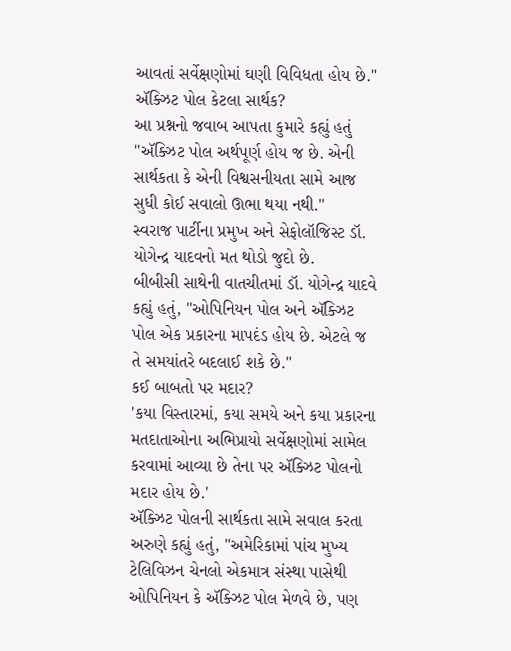આવતાં સર્વેક્ષણોમાં ઘણી વિવિધતા હોય છે."
ઍક્ઝિટ પોલ કેટલા સાર્થક?
આ પ્રશ્નનો જવાબ આપતા કુમારે કહ્યું હતું ''ઍક્ઝિટ પોલ અર્થપૂર્ણ હોય જ છે. એની સાર્થકતા કે એની વિશ્વસનીયતા સામે આજ સુધી કોઈ સવાલો ઊભા થયા નથી.''
સ્વરાજ પાર્ટીના પ્રમુખ અને સેફોલૉજિસ્ટ ડૉ. યોગેન્દ્ર યાદવનો મત થોડો જુદો છે.
બીબીસી સાથેની વાતચીતમાં ડૉ. યોગેન્દ્ર યાદવે કહ્યું હતું, ''ઓપિનિયન પોલ અને ઍક્ઝિટ પોલ એક પ્રકારના માપદંડ હોય છે. એટલે જ તે સમયાંતરે બદલાઈ શકે છે.''
કઈ બાબતો પર મદાર?
'કયા વિસ્તારમાં, કયા સમયે અને કયા પ્રકારના મતદાતાઓના અભિપ્રાયો સર્વેક્ષણોમાં સામેલ કરવામાં આવ્યા છે તેના પર ઍક્ઝિટ પોલનો મદાર હોય છે.'
ઍક્ઝિટ પોલની સાર્થકતા સામે સવાલ કરતા અરુણે કહ્યું હતું, "અમેરિકામાં પાંચ મુખ્ય ટેલિવિઝન ચેનલો એકમાત્ર સંસ્થા પાસેથી ઓપિનિયન કે ઍક્ઝિટ પોલ મેળવે છે, પણ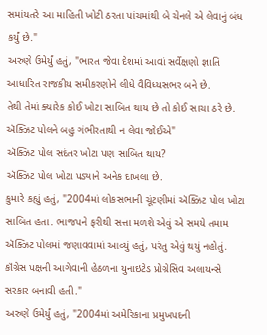સમાંયતરે આ માહિતી ખોટી ઠરતા પાંચમાંથી બે ચેનલે એ લેવાનું બંધ કર્યું છે."
અરુણે ઉમેર્યું હતું, "ભારત જેવા દેશમાં આવાં સર્વેક્ષણો જ્ઞાતિ આધારિત રાજકીય સમીકરણોને લીધે વૈવિધ્યસભર બને છે.
તેથી તેમાં ક્યારેક કોઈ ખોટા સાબિત થાય છે તો કોઈ સાચા ઠરે છે. ઍક્ઝિટ પોલને બહુ ગંભીરતાથી ન લેવા જોઈએ"
ઍક્ઝિટ પોલ સદંતર ખોટા પણ સાબિત થાય?
ઍક્ઝિટ પોલ ખોટા પડ્યાને અનેક દાખલા છે.
કુમારે કહ્યું હતું, "2004માં લોકસભાની ચૂંટણીમાં ઍક્ઝિટ પોલ ખોટા સાબિત હતા. ભાજપને ફરીથી સત્તા મળશે એવું એ સમયે તમામ ઍક્ઝિટ પોલમાં જણાવવામાં આવ્યું હતું, પરંતુ એવું થયું નહોતું.
કૉંગ્રેસ પક્ષની આગેવાની હેઠળના યુનાઇટેડ પ્રોગ્રેસિવ અલાયન્સે સરકાર બનાવી હતી."
અરુણે ઉમેર્યું હતું, "2004માં અમેરિકાના પ્રમુખપદની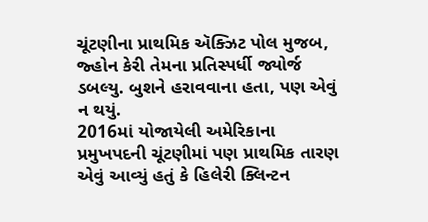ચૂંટણીના પ્રાથમિક ઍક્ઝિટ પોલ મુજબ, જ્હોન કેરી તેમના પ્રતિસ્પર્ધી જ્યોર્જ ડબલ્યુ. બુશને હરાવવાના હતા, પણ એવું ન થયું.
2016માં યોજાયેલી અમેરિકાના પ્રમુખપદની ચૂંટણીમાં પણ પ્રાથમિક તારણ એવું આવ્યું હતું કે હિલેરી ક્લિન્ટન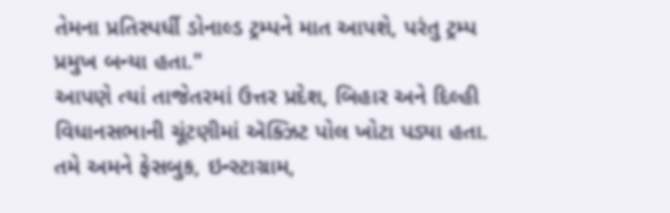તેમના પ્રતિસ્પર્ધી ડોનાલ્ડ ટ્રમ્પને માત આપશે, પરંતુ ટ્રમ્પ પ્રમુખ બન્યા હતા."
આપણે ત્યાં તાજેતરમાં ઉત્તર પ્રદેશ, બિહાર અને દિલ્હી વિધાનસભાની ચૂંટણીમાં ઍક્ઝિટ પોલ ખોટા પડ્યા હતા.
તમે અમને ફેસબુક, ઇન્સ્ટાગ્રામ,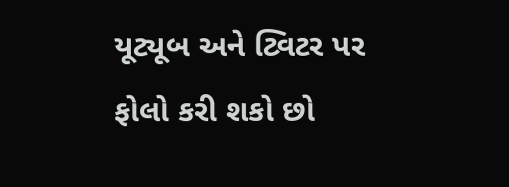યૂટ્યૂબ અને ટ્વિટર પર ફોલો કરી શકો છો